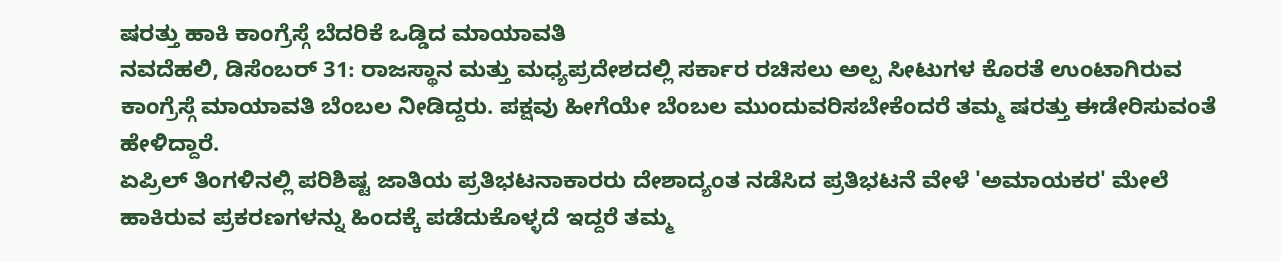ಷರತ್ತು ಹಾಕಿ ಕಾಂಗ್ರೆಸ್ಗೆ ಬೆದರಿಕೆ ಒಡ್ಡಿದ ಮಾಯಾವತಿ
ನವದೆಹಲಿ, ಡಿಸೆಂಬರ್ 31: ರಾಜಸ್ಥಾನ ಮತ್ತು ಮಧ್ಯಪ್ರದೇಶದಲ್ಲಿ ಸರ್ಕಾರ ರಚಿಸಲು ಅಲ್ಪ ಸೀಟುಗಳ ಕೊರತೆ ಉಂಟಾಗಿರುವ ಕಾಂಗ್ರೆಸ್ಗೆ ಮಾಯಾವತಿ ಬೆಂಬಲ ನೀಡಿದ್ದರು. ಪಕ್ಷವು ಹೀಗೆಯೇ ಬೆಂಬಲ ಮುಂದುವರಿಸಬೇಕೆಂದರೆ ತಮ್ಮ ಷರತ್ತು ಈಡೇರಿಸುವಂತೆ ಹೇಳಿದ್ದಾರೆ.
ಏಪ್ರಿಲ್ ತಿಂಗಳಿನಲ್ಲಿ ಪರಿಶಿಷ್ಟ ಜಾತಿಯ ಪ್ರತಿಭಟನಾಕಾರರು ದೇಶಾದ್ಯಂತ ನಡೆಸಿದ ಪ್ರತಿಭಟನೆ ವೇಳೆ 'ಅಮಾಯಕರ' ಮೇಲೆ ಹಾಕಿರುವ ಪ್ರಕರಣಗಳನ್ನು ಹಿಂದಕ್ಕೆ ಪಡೆದುಕೊಳ್ಳದೆ ಇದ್ದರೆ ತಮ್ಮ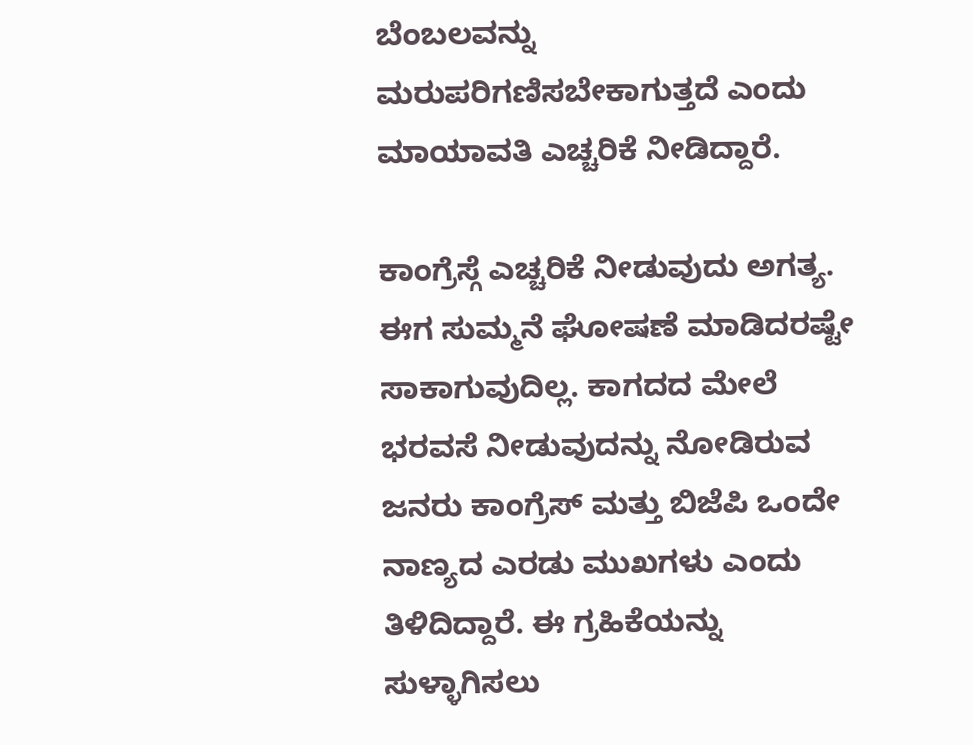ಬೆಂಬಲವನ್ನು ಮರುಪರಿಗಣಿಸಬೇಕಾಗುತ್ತದೆ ಎಂದು ಮಾಯಾವತಿ ಎಚ್ಚರಿಕೆ ನೀಡಿದ್ದಾರೆ.

ಕಾಂಗ್ರೆಸ್ಗೆ ಎಚ್ಚರಿಕೆ ನೀಡುವುದು ಅಗತ್ಯ. ಈಗ ಸುಮ್ಮನೆ ಘೋಷಣೆ ಮಾಡಿದರಷ್ಟೇ ಸಾಕಾಗುವುದಿಲ್ಲ. ಕಾಗದದ ಮೇಲೆ ಭರವಸೆ ನೀಡುವುದನ್ನು ನೋಡಿರುವ ಜನರು ಕಾಂಗ್ರೆಸ್ ಮತ್ತು ಬಿಜೆಪಿ ಒಂದೇ ನಾಣ್ಯದ ಎರಡು ಮುಖಗಳು ಎಂದು ತಿಳಿದಿದ್ದಾರೆ. ಈ ಗ್ರಹಿಕೆಯನ್ನು ಸುಳ್ಳಾಗಿಸಲು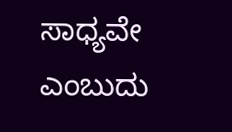ಸಾಧ್ಯವೇ ಎಂಬುದು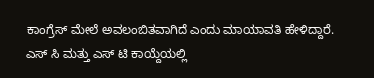ಕಾಂಗ್ರೆಸ್ ಮೇಲೆ ಅವಲಂಬಿತವಾಗಿದೆ ಎಂದು ಮಾಯಾವತಿ ಹೇಳಿದ್ದಾರೆ.
ಎಸ್ ಸಿ ಮತ್ತು ಎಸ್ ಟಿ ಕಾಯ್ದೆಯಲ್ಲಿ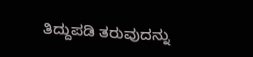ತಿದ್ದುಪಡಿ ತರುವುದನ್ನು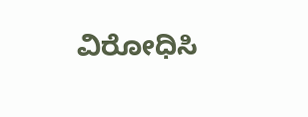ವಿರೋಧಿಸಿ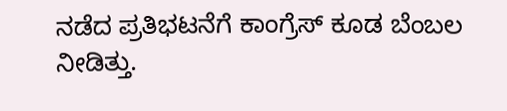ನಡೆದ ಪ್ರತಿಭಟನೆಗೆ ಕಾಂಗ್ರೆಸ್ ಕೂಡ ಬೆಂಬಲ ನೀಡಿತ್ತು.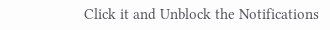Click it and Unblock the Notifications